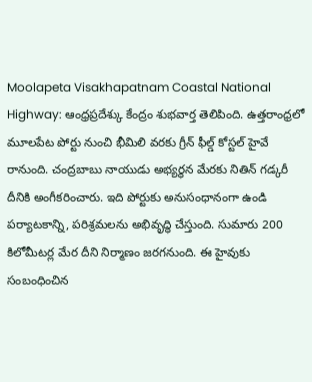Moolapeta Visakhapatnam Coastal National Highway: ఆంధ్రప్రదేశ్కు కేంద్రం శుభవార్త తెలిపింది. ఉత్తరాంధ్రలో మూలపేట పోర్టు నుంచి భీమిలి వరకు గ్రీన్ ఫీల్డ్ కోస్టల్ హైవే రానుంది. చంద్రబాబు నాయుడు అభ్యర్థన మేరకు నితిన్ గడ్కరీ దీనికి అంగీకరించారు. ఇది పోర్టుకు అనుసంధానంగా ఉండి పర్యాటకాన్ని, పరిశ్రమలను అభివృద్ధి చేస్తుంది. సుమారు 200 కిలోమీటర్ల మేర దీని నిర్మాణం జరగనుంది. ఈ హైవుకు సంబంధించిన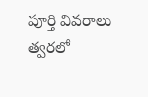పూర్తి వివరాలు త్వరలో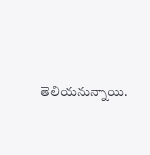తెలియనున్నాయి.